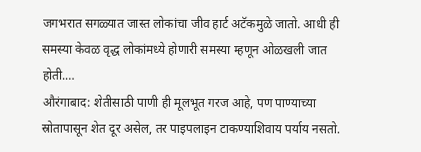जगभरात सगळ्यात जास्त लोकांचा जीव हार्ट अटॅकमुळे जातो. आधी ही समस्या केवळ वृद्ध लोकांमध्ये होणारी समस्या म्हणून ओळखली जात होती.…
औरंगाबाद: शेतीसाठी पाणी ही मूलभूत गरज आहे, पण पाण्याच्या स्रोतापासून शेत दूर असेल, तर पाइपलाइन टाकण्याशिवाय पर्याय नसतो.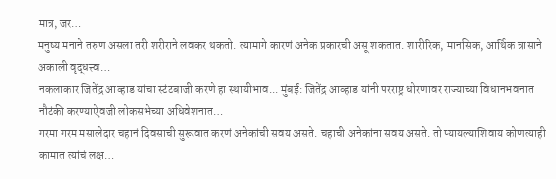मात्र, जर…
मनुष्य मनाने तरुण असला तरी शरीराने लवकर थकतो. त्यामागे कारणं अनेक प्रकारची असू शकतात. शारीरिक, मानसिक, आर्थिक त्रासाने अकाली वृद्धत्त्व…
नकलाकार जितेंद्र आव्हाड यांचा स्टंटबाजी करणे हा स्थायीभाव... मुंबई: जितेंद्र आव्हाड यांनी परराष्ट्र धोरणावर राज्याच्या विधानभवनात नौटंकी करण्याऐवजी लोकसभेच्या अधिवेशनात…
गरमा गरम मसालेदार चहानं दिवसाची सुरूवात करणं अनेकांची सवय असते. चहाची अनेकांना सवय असते. तो प्यायल्याशिवाय कोणत्याही कामात त्यांचं लक्ष…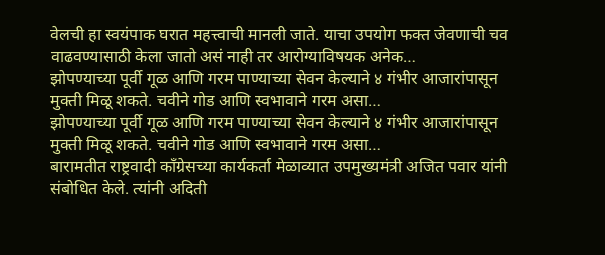वेलची हा स्वयंपाक घरात महत्त्वाची मानली जाते. याचा उपयोग फक्त जेवणाची चव वाढवण्यासाठी केला जातो असं नाही तर आरोग्याविषयक अनेक…
झोपण्याच्या पूर्वी गूळ आणि गरम पाण्याच्या सेवन केल्याने ४ गंभीर आजारांपासून मुक्ती मिळू शकते. चवीने गोड आणि स्वभावाने गरम असा…
झोपण्याच्या पूर्वी गूळ आणि गरम पाण्याच्या सेवन केल्याने ४ गंभीर आजारांपासून मुक्ती मिळू शकते. चवीने गोड आणि स्वभावाने गरम असा…
बारामतीत राष्ट्रवादी काँग्रेसच्या कार्यकर्ता मेळाव्यात उपमुख्यमंत्री अजित पवार यांनी संबोधित केले. त्यांनी अदिती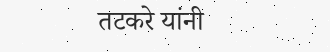तटकरे यांनी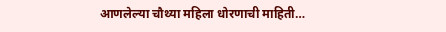आणलेल्या चौथ्या महिला धोरणाची माहिती…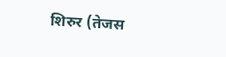शिरुर (तेजस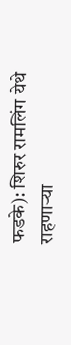फडके): शिरुर रामलिंग येथे राहणाऱ्या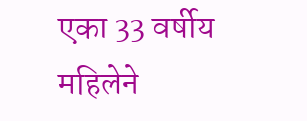एका 33 वर्षीय महिलेने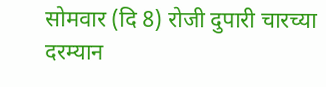सोमवार (दि 8) रोजी दुपारी चारच्या दरम्यान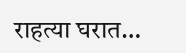राहत्या घरात…